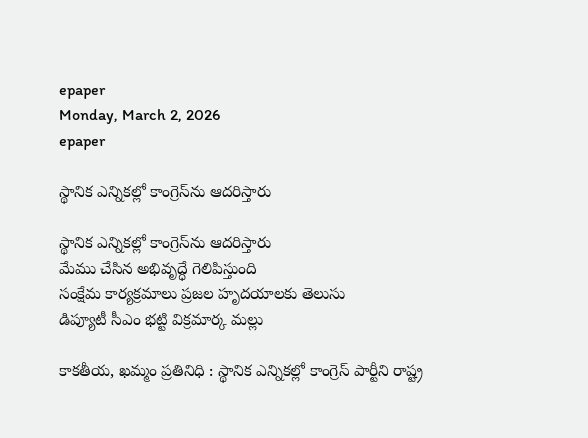epaper
Monday, March 2, 2026
epaper

స్థానిక ఎన్నికల్లో కాంగ్రెస్‌ను ఆదరిస్తారు

స్థానిక ఎన్నికల్లో కాంగ్రెస్‌ను ఆదరిస్తారు
మేము చేసిన అభివృద్ధే గెలిపిస్తుంది
సంక్షేమ కార్యక్రమాలు ప్రజల హృదయాలకు తెలుసు
డిప్యూటీ సీఎం భట్టి విక్రమార్క మల్లు

కాక‌తీయ‌, ఖ‌మ్మం ప్ర‌తినిధి : స్థానిక ఎన్నికల్లో కాంగ్రెస్ పార్టీని రాష్ట్ర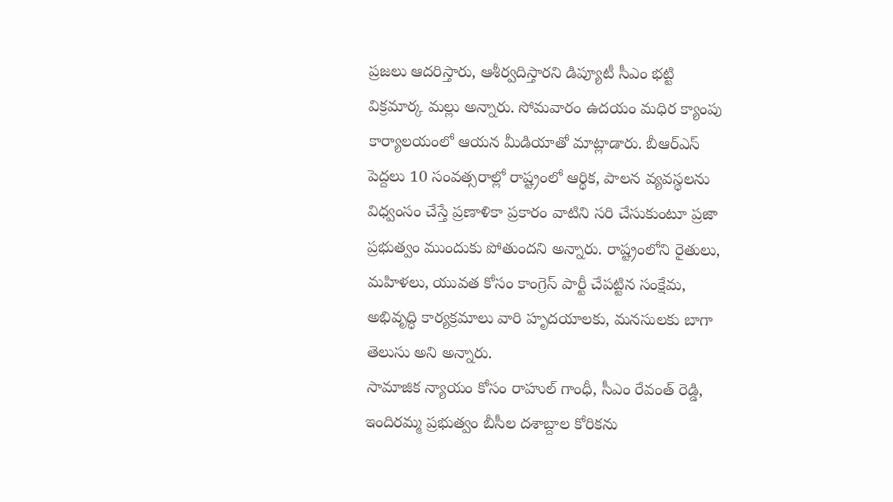ప్రజలు ఆదరిస్తారు, ఆశీర్వదిస్తారని డిప్యూటీ సీఎం భట్టి విక్రమార్క మల్లు అన్నారు. సోమవారం ఉదయం మధిర క్యాంపు కార్యాలయంలో ఆయన మీడియాతో మాట్లాడారు. బీఆర్ఎస్ పెద్దలు 10 సంవత్సరాల్లో రాష్ట్రంలో ఆర్థిక, పాలన వ్యవస్థలను విధ్వంసం చేస్తే ప్రణాళికా ప్రకారం వాటిని సరి చేసుకుంటూ ప్రజా ప్రభుత్వం ముందుకు పోతుందని అన్నారు. రాష్ట్రంలోని రైతులు, మహిళలు, యువత కోసం కాంగ్రెస్ పార్టీ చేపట్టిన సంక్షేమ, అభివృద్ధి కార్యక్రమాలు వారి హృదయాలకు, మనసులకు బాగా తెలుసు అని అన్నారు.
సామాజిక న్యాయం కోసం రాహుల్ గాంధీ, సీఎం రేవంత్ రెడ్డి, ఇందిరమ్మ ప్రభుత్వం బీసీల దశాబ్దాల కోరికను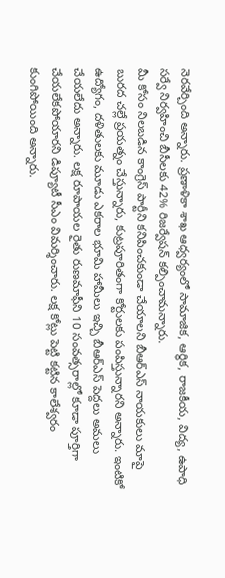నెరవేర్చింది అన్నారు. ప్రణాళికా శాఖ ఆధ్వర్యంలో సామాజిక, ఆర్థిక, రాజకీయ, విద్య, ఉపాధి సర్వే నిర్వహించి బీసీలకు 42% రిజర్వేషన్ కల్పించామన్నారు.
మీ కోసం నిలబడిన కాంగ్రెస్ పార్టీని కనిపించకుండా చేయాలని బీఆర్ఎస్ నాయకులు మాపై బురద చల్లే ప్రయత్నం చేస్తున్నారు, కుట్రపూరితంగా కోర్టులకు పంపిస్తున్నారని అన్నారు. ఇంటికో ఉద్యోగం, దళితులకు మూడు ఎకరాల భూమి హామీలు ఇచ్చి బీఆర్ఎస్ పెద్దలు అమలు చేయలేదు అన్నారు. లక్ష రూపాయల రైతు రుణమాఫీని 10 సంవత్సరాల్లో కూడా పూర్తిగా చేయలేకపోయారని డిప్యూటీ సీఎం విమర్శించారు. లక్ష కోట్లు పెట్టి కట్టిన కాలేశ్వరం కుంగిపోయింది అన్నారు.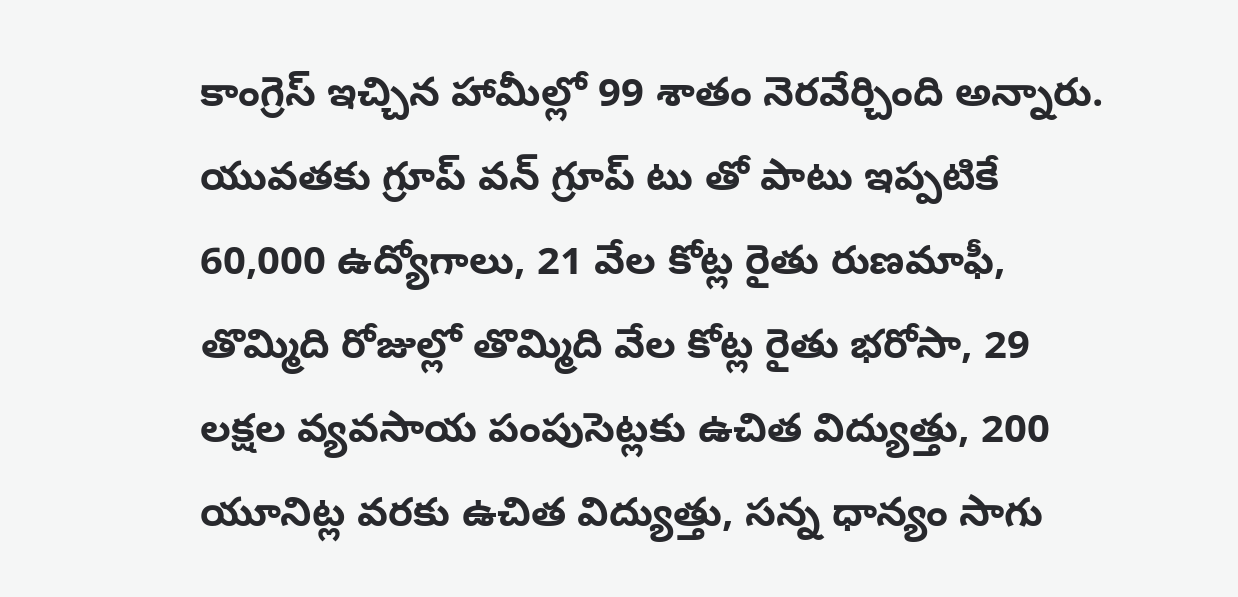కాంగ్రెస్ ఇచ్చిన హామీల్లో 99 శాతం నెరవేర్చింది అన్నారు.
యువతకు గ్రూప్ వన్ గ్రూప్ టు తో పాటు ఇప్పటికే 60,000 ఉద్యోగాలు, 21 వేల కోట్ల రైతు రుణమాఫీ, తొమ్మిది రోజుల్లో తొమ్మిది వేల కోట్ల రైతు భరోసా, 29 లక్షల వ్యవసాయ పంపుసెట్లకు ఉచిత విద్యుత్తు, 200 యూనిట్ల వరకు ఉచిత విద్యుత్తు, సన్న ధాన్యం సాగు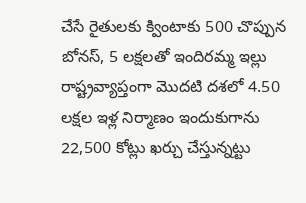చేసే రైతులకు క్వింటాకు 500 చొప్పున బోనస్, 5 లక్షలతో ఇందిరమ్మ ఇల్లు రాష్ట్రవ్యాప్తంగా మొదటి దశలో 4.50 లక్షల ఇళ్ల నిర్మాణం ఇందుకుగాను 22,500 కోట్లు ఖర్చు చేస్తున్నట్టు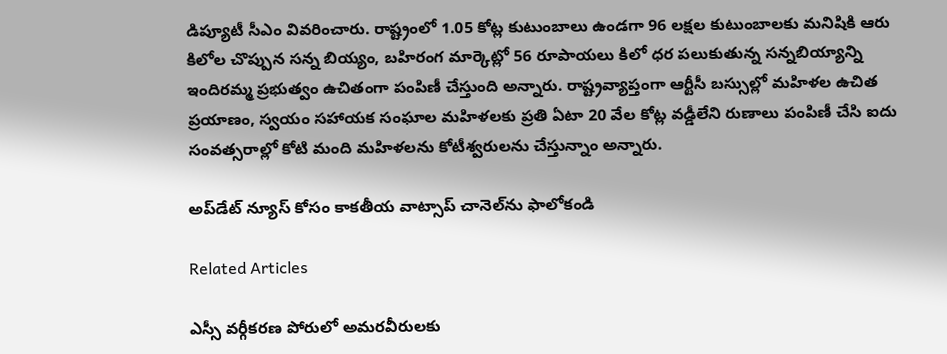డిప్యూటీ సీఎం వివరించారు. రాష్ట్రంలో 1.05 కోట్ల కుటుంబాలు ఉండగా 96 లక్షల కుటుంబాలకు మనిషికి ఆరు కిలోల చొప్పున సన్న బియ్యం, బహిరంగ మార్కెట్లో 56 రూపాయలు కిలో ధర పలుకుతున్న సన్నబియ్యాన్ని ఇందిరమ్మ ప్రభుత్వం ఉచితంగా పంపిణీ చేస్తుంది అన్నారు. రాష్ట్రవ్యాప్తంగా ఆర్టీసీ బస్సుల్లో మహిళల ఉచిత ప్రయాణం, స్వయం సహాయక సంఘాల మహిళలకు ప్రతి ఏటా 20 వేల కోట్ల వడ్డీలేని రుణాలు పంపిణీ చేసి ఐదు సంవత్సరాల్లో కోటి మంది మహిళలను కోటీశ్వరులను చేస్తున్నాం అన్నారు.

అప్‌డేట్ న్యూస్ కోసం కాక‌తీయ వాట్సాప్ చానెల్‌ను ఫాలోకండి

Related Articles

ఎస్సీ వర్గీకరణ పోరులో అమరవీరులకు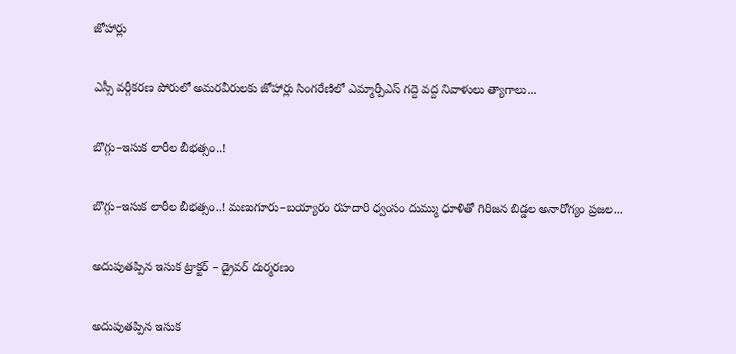జోహార్లు

ఎస్సీ వర్గీకరణ పోరులో అమరవీరులకు జోహార్లు సింగరేణిలో ఎమ్మార్పీఎస్ గద్దె వద్ద నివాళులు త్యాగాలు...

బొగ్గు–ఇసుక లారీల బీభత్సం..!

బొగ్గు–ఇసుక లారీల బీభత్సం..! మణుగూరు–బయ్యారం రహదారి ధ్వంసం దుమ్ము ధూళితో గిరిజన బిడ్డల అనారోగ్యం ప్రజల...

అదుపుతప్పిన ఇసుక ట్రాక్టర్ – డ్రైవర్ దుర్మరణం

అదుపుతప్పిన ఇసుక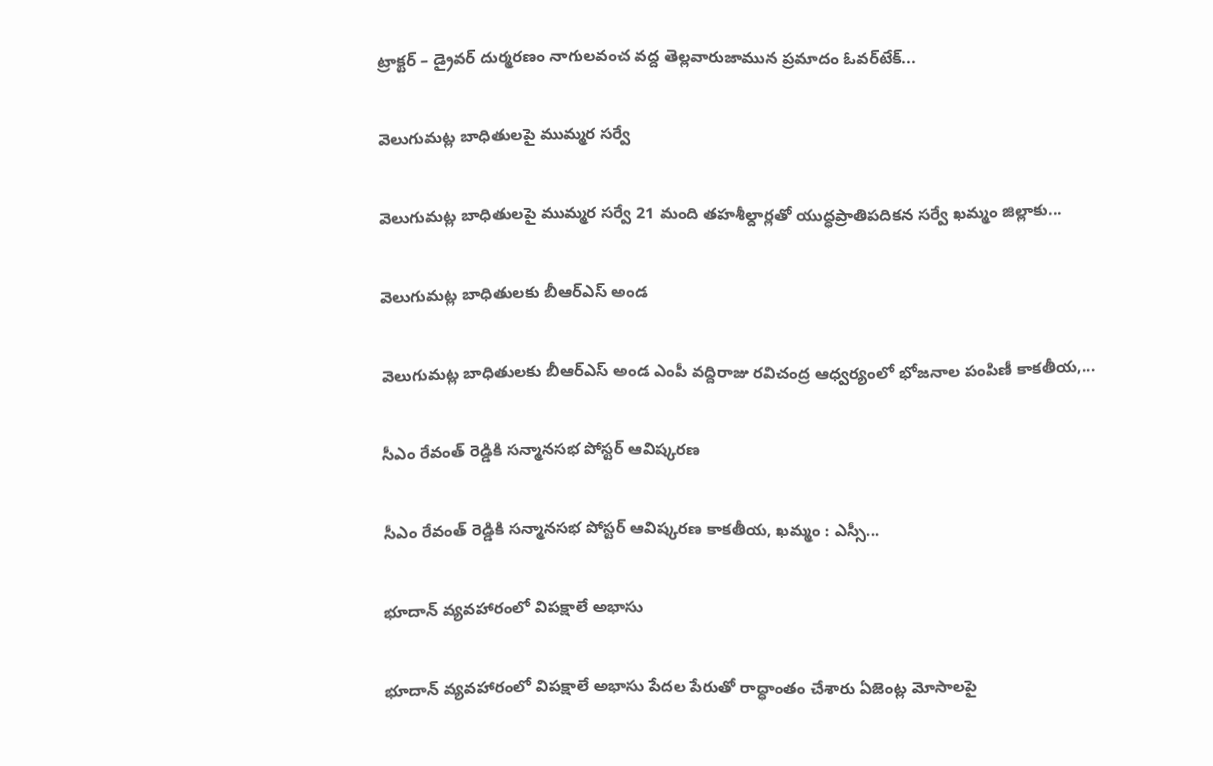ట్రాక్టర్ – డ్రైవర్ దుర్మరణం నాగులవంచ వద్ద తెల్లవారుజామున ప్రమాదం ఓవర్‌టేక్...

వెలుగుమట్ల బాధితులపై ముమ్మర సర్వే

వెలుగుమట్ల బాధితులపై ముమ్మర సర్వే 21 మంది తహశీల్దార్లతో యుద్ధప్రాతిపదికన సర్వే ఖమ్మం జిల్లాకు...

వెలుగుమట్ల బాధితులకు బీఆర్ఎస్ అండ

వెలుగుమట్ల బాధితులకు బీఆర్ఎస్ అండ ఎంపీ వద్దిరాజు రవిచంద్ర ఆధ్వర్యంలో భోజనాల పంపిణీ కాకతీయ,...

సీఎం రేవంత్ రెడ్డికి సన్మానసభ పోస్టర్ ఆవిష్కరణ

సీఎం రేవంత్ రెడ్డికి సన్మానసభ పోస్టర్ ఆవిష్కరణ కాకతీయ, ఖమ్మం : ఎస్సీ...

భూదాన్ వ్యవహారంలో విపక్షాలే అభాసు

భూదాన్ వ్యవహారంలో విపక్షాలే అభాసు పేదల పేరుతో రాద్ధాంతం చేశారు ఏజెంట్ల మోసాలపై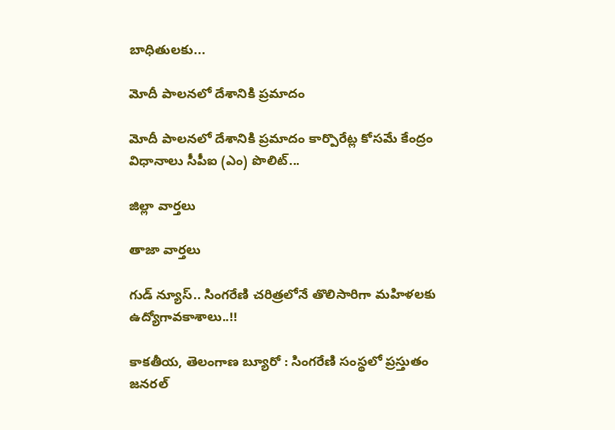బాధితులకు...

మోదీ పాలనలో దేశానికి ప్రమాదం

మోదీ పాలనలో దేశానికి ప్రమాదం కార్పొరేట్ల కోసమే కేంద్రం విధానాలు సీపీఐ (ఎం) పొలిట్...

జిల్లా వార్త‌లు

తాజా వార్త‌లు

గుడ్ న్యూస్.. సింగరేణి చరిత్రలోనే తొలిసారిగా మ‌హిళ‌ల‌కు ఉద్యోగావ‌కాశాలు..!!

కాక‌తీయ‌, తెలంగాణ బ్యూరో : సింగరేణి సంస్థలో ప్రస్తుతం జనరల్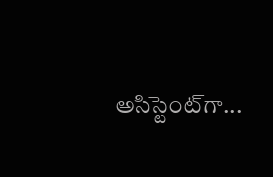అసిస్టెంట్‌గా...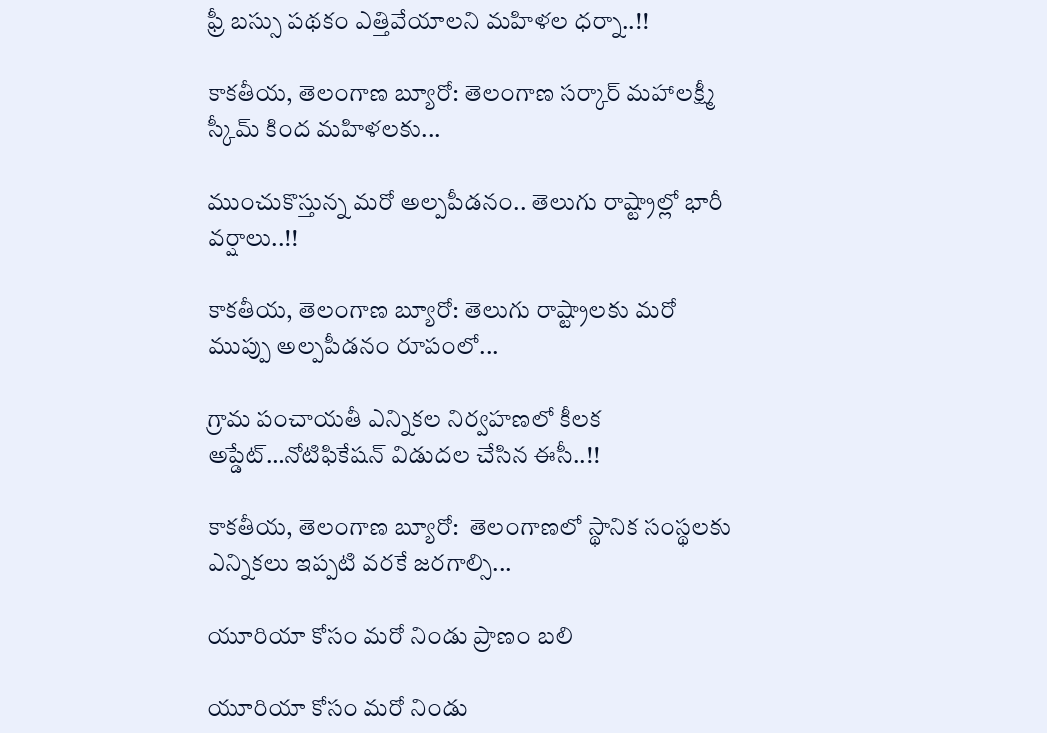ఫ్రీ బస్సు పథకం ఎత్తివేయాలని మహిళల ధర్నా..!!

కాకతీయ, తెలంగాణ బ్యూరో: తెలంగాణ సర్కార్ మహాలక్ష్మీ స్కీమ్ కింద మహిళలకు...

ముంచుకొస్తున్న మరో అల్పపీడనం.. తెలుగు రాష్ట్రాల్లో భారీ వర్షాలు..!!

కాకతీయ, తెలంగాణ బ్యూరో: తెలుగు రాష్ట్రాలకు మరో ముప్పు అల్పపీడనం రూపంలో...

గ్రామ పంచాయ‌తీ ఎన్నిక‌ల నిర్వ‌హ‌ణ‌లో కీల‌క అప్డేట్‌…నోటిఫికేషన్ విడుదల చేసిన ఈసీ..!!

కాకతీయ, తెలంగాణ బ్యూరో:  తెలంగాణలో స్థానిక సంస్థలకు ఎన్నికలు ఇప్పటి వరకే జరగాల్సి...

యూరియా కోసం మరో నిండు ప్రాణం బలి

యూరియా కోసం మరో నిండు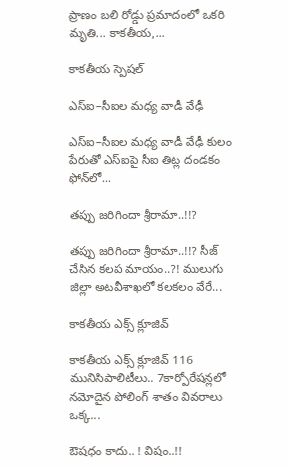ప్రాణం బలి రోడ్డు ప్రమాదంలో ఒకరి మృతి... కాకతీయ,...

కాక‌తీయ స్పెష‌ల్‌

ఎస్ఐ–సీఐల మ‌ధ్య వాడీ వేఢీ

ఎస్ఐ–సీఐల మ‌ధ్య వాడీ వేఢీ కులం పేరుతో ఎస్ఐపై సీఐ తిట్ల దండ‌కం ఫోన్‌లో...

త‌ప్పు జ‌రిగిందా శ్రీరామా..!!?

త‌ప్పు జ‌రిగిందా శ్రీరామా..!!? సీజ్ చేసిన క‌ల‌ప‌ మాయం..?! ములుగు జిల్లా అట‌వీశాఖ‌లో క‌ల‌క‌లం వేరే...

కాక‌తీయ ఎక్స్ క్లూజివ్

కాక‌తీయ ఎక్స్ క్లూజివ్ 116 మునిసిపాలిటీలు.. 7కార్పోరేష‌న్ల‌లో న‌మోదైన పోలింగ్ శాతం వివ‌రాలు ఒక్క...

ఔష‌ధం కాదు.. ! విషం..!!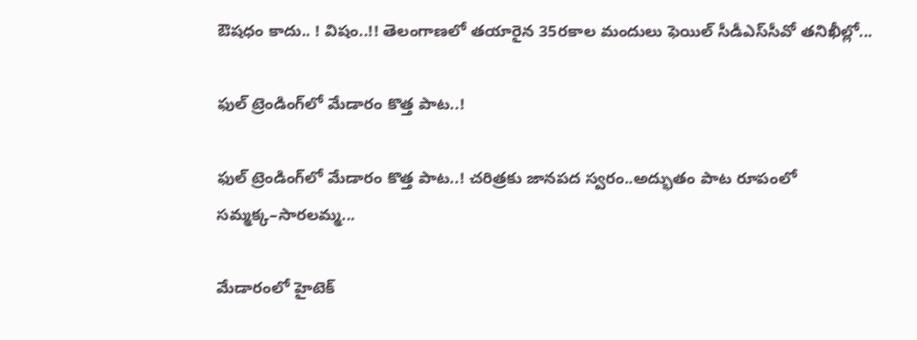ఔష‌ధం కాదు.. ! విషం..!! తెలంగాణలో తయారైన 35ర‌కాల మందులు ఫెయిల్‌ సీడీఎస్‌సీవో తనిఖీల్లో...

ఫుల్ ట్రెండింగ్‌లో మేడారం కొత్త పాట..!

ఫుల్ ట్రెండింగ్‌లో మేడారం కొత్త పాట..! చరిత్రకు జానపద స్వరం..అద్భుతం పాట రూపంలో సమ్మక్క–సారలమ్మ...

మేడారంలో హైటెక్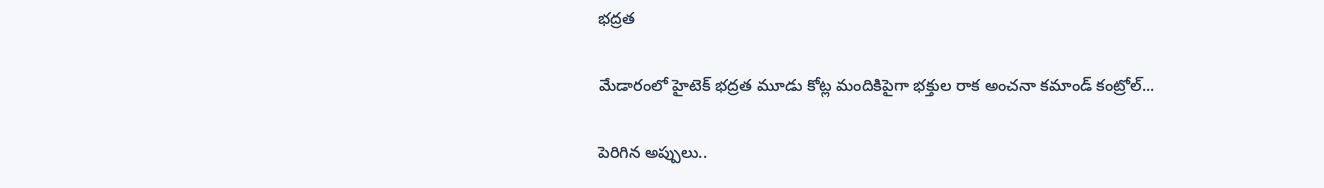భద్రత

మేడారంలో హైటెక్ భద్రత మూడు కోట్ల మందికిపైగా భక్తుల రాక అంచనా కమాండ్ కంట్రోల్...

పెరిగిన అప్పులు..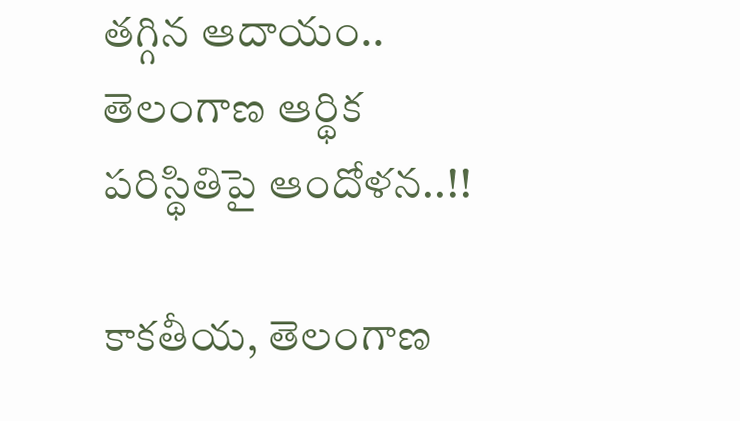తగ్గిన ఆదాయం.. తెలంగాణ ఆర్థిక పరిస్థితిపై ఆందోళన..!!

కాకతీయ, తెలంగాణ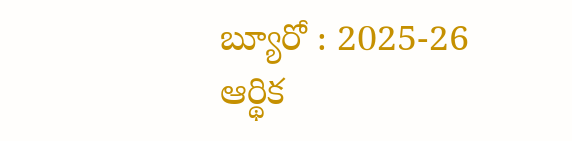బ్యూరో : 2025-26 ఆర్థిక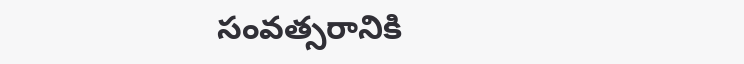సంవత్సరానికి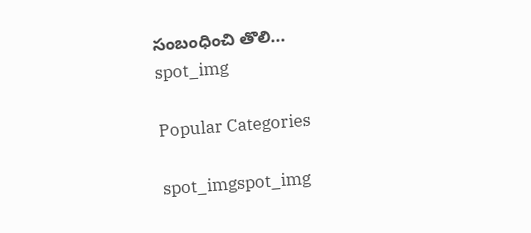సంబంధించి తొలి...
spot_img

Popular Categories

spot_imgspot_img